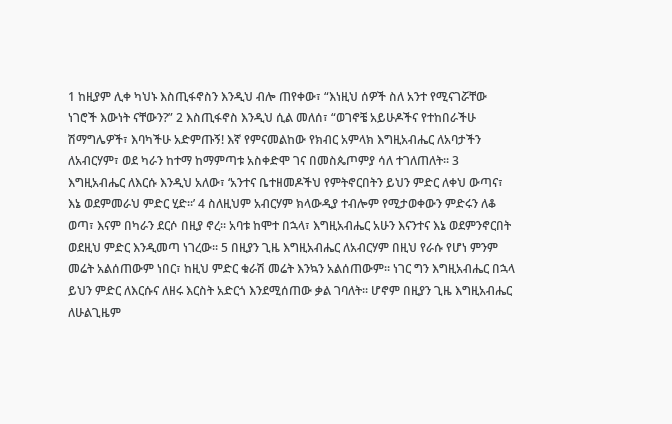1 ከዚያም ሊቀ ካህኑ እስጢፋኖስን እንዲህ ብሎ ጠየቀው፣ “እነዚህ ሰዎች ስለ አንተ የሚናገሯቸው ነገሮች እውነት ናቸውን?” 2 እስጢፋኖስ እንዲህ ሲል መለሰ፣ “ወገኖቼ አይሁዶችና የተከበራችሁ ሽማግሌዎች፣ እባካችሁ አድምጡኝ! እኛ የምናመልከው የክብር አምላክ እግዚአብሔር ለአባታችን ለአብርሃም፣ ወደ ካራን ከተማ ከማምጣቱ አስቀድሞ ገና በመስጴጦምያ ሳለ ተገለጠለት፡፡ 3 እግዚአብሔር ለእርሱ እንዲህ አለው፣ ‘አንተና ቤተዘመዶችህ የምትኖርበትን ይህን ምድር ለቀህ ውጣና፣ እኔ ወደምመራህ ምድር ሂድ፡፡’ 4 ስለዚህም አብርሃም ክላውዲያ ተብሎም የሚታወቀውን ምድሩን ለቆ ወጣ፣ እናም በካራን ደርሶ በዚያ ኖረ፡፡ አባቱ ከሞተ በኋላ፣ እግዚአብሔር አሁን እናንተና እኔ ወደምንኖርበት ወደዚህ ምድር እንዲመጣ ነገረው፡፡ 5 በዚያን ጊዜ እግዚአብሔር ለአብርሃም በዚህ የራሱ የሆነ ምንም መሬት አልሰጠውም ነበር፣ ከዚህ ምድር ቁራሽ መሬት እንኳን አልሰጠውም፡፡ ነገር ግን እግዚአብሔር በኋላ ይህን ምድር ለእርሱና ለዘሩ እርስት አድርጎ እንደሚሰጠው ቃል ገባለት፡፡ ሆኖም በዚያን ጊዜ እግዚአብሔር ለሁልጊዜም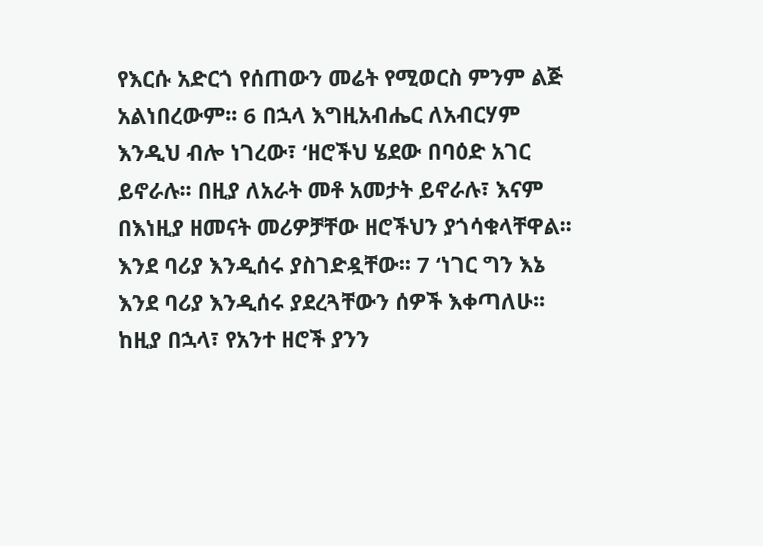የእርሱ አድርጎ የሰጠውን መሬት የሚወርስ ምንም ልጅ አልነበረውም፡፡ 6 በኋላ እግዚአብሔር ለአብርሃም እንዲህ ብሎ ነገረው፣ ‘ዘሮችህ ሄደው በባዕድ አገር ይኖራሉ፡፡ በዚያ ለአራት መቶ አመታት ይኖራሉ፣ እናም በእነዚያ ዘመናት መሪዎቻቸው ዘሮችህን ያጎሳቁላቸዋል፡፡ እንደ ባሪያ እንዲሰሩ ያስገድዷቸው፡፡ 7 ‘ነገር ግን እኔ እንደ ባሪያ እንዲሰሩ ያደረጓቸውን ሰዎች እቀጣለሁ፡፡ ከዚያ በኋላ፣ የአንተ ዘሮች ያንን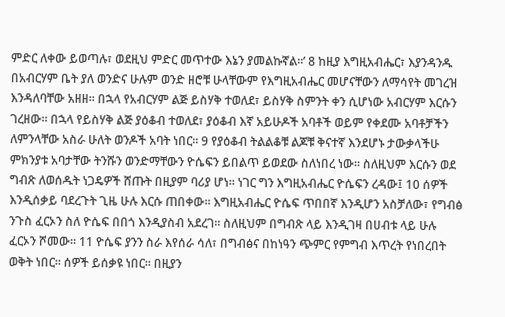ምድር ለቀው ይወጣሉ፣ ወደዚህ ምድር መጥተው እኔን ያመልኩኛል፡፡’ 8 ከዚያ እግዚአብሔር፣ እያንዳንዱ በአብርሃም ቤት ያለ ወንድና ሁሉም ወንድ ዘሮቹ ሁላቸውም የእግዚአብሔር መሆናቸውን ለማሳየት መገረዝ እንዳለባቸው አዘዘ፡፡ በኋላ የአብርሃም ልጅ ይስሃቅ ተወለደ፣ ይስሃቅ ስምንት ቀን ሲሆነው አብርሃም እርሱን ገረዘው፡፡ በኋላ የይስሃቅ ልጅ ያዕቆብ ተወለደ፣ ያዕቆብ እኛ አይሁዶች አባቶች ወይም የቀደሙ አባቶቻችን ለምንላቸው አስራ ሁለት ወንዶች አባት ነበር፡፡ 9 የያዕቆብ ትልልቆቹ ልጆቹ ቅናተኛ እንደሆኑ ታውቃላችሁ ምክንያቱ አባታቸው ትንሹን ወንድማቸውን ዮሴፍን ይበልጥ ይወደው ስለነበረ ነው፡፡ ስለዚህም እርሱን ወደ ግብጽ ለወሰዱት ነጋዴዎች ሸጡት በዚያም ባሪያ ሆነ፡፡ ነገር ግን እግዚአብሔር ዮሴፍን ረዳው፤ 10 ሰዎች እንዲሰቃይ ባደረጉት ጊዜ ሁሉ እርሱ ጠበቀው፡፡ እግዚአብሔር ዮሴፍ ጥበበኛ እንዲሆን አስቻለው፣ የግብፅ ንጉስ ፈርኦን ስለ ዮሴፍ በበጎ እንዲያስብ አደረገ፡፡ ስለዚህም በግብጽ ላይ እንዲገዛ በሀብቱ ላይ ሁሉ ፈርኦን ሾመው፡፡ 11 ዮሴፍ ያንን ስራ እየሰራ ሳለ፣ በግብፅና በከነዓን ጭምር የምግብ እጥረት የነበረበት ወቅት ነበር፡፡ ሰዎች ይሰቃዩ ነበር፡፡ በዚያን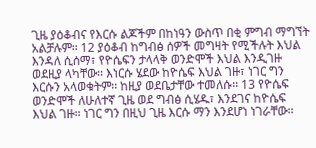ጊዜ ያዕቆብና የእርሱ ልጆችም በከነዓን ውስጥ በቂ ምግብ ማግኘት አልቻሉም፡፡ 12 ያዕቆብ ከግብፅ ሰዎች መግዛት የሚችሉት እህል እንዳለ ሲሰማ፣ የዮሴፍን ታላላቅ ወንድሞች እህል እንዲገዙ ወደዚያ ላካቸው፡፡ እነርሱ ሄደው ከዮሴፍ እህል ገዙ፣ ነገር ግን እርሱን አላወቁትም፡፡ ከዚያ ወደቤታቸው ተመለሱ፡፡ 13 የዮሴፍ ወንድሞች ለሁለተኛ ጊዜ ወደ ግብፅ ሲሄዱ፣ እንደገና ከዮሴፍ እህል ገዙ፡፡ ነገር ግን በዚህ ጊዜ እርሱ ማን እንደሆነ ነገራቸው፡፡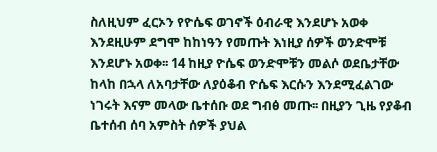ስለዚህም ፈርኦን የዮሴፍ ወገኖች ዕብራዊ እንደሆኑ አወቀ እንደዚሁም ደግሞ ከከነዓን የመጡት እነዚያ ሰዎች ወንድሞቹ እንደሆኑ አወቀ፡፡ 14 ከዚያ ዮሴፍ ወንድሞቹን መልሶ ወደቤታቸው ከላከ በኋላ ለአባታቸው ለያዕቆብ ዮሴፍ እርሱን እንደሚፈልገው ነገሩት እናም መላው ቤተሰቡ ወደ ግብፅ መጡ፡፡ በዚያን ጊዜ የያቆብ ቤተሰብ ሰባ አምስት ሰዎች ያህል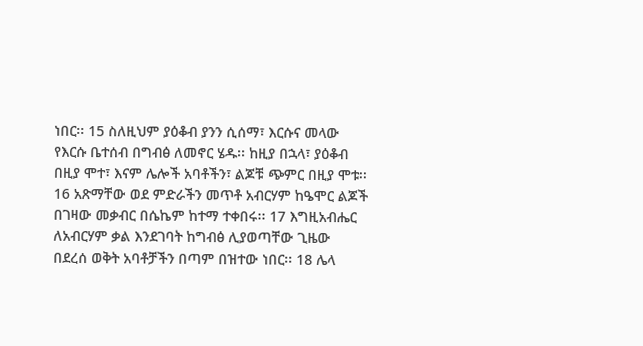ነበር፡፡ 15 ስለዚህም ያዕቆብ ያንን ሲሰማ፣ እርሱና መላው የእርሱ ቤተሰብ በግብፅ ለመኖር ሄዱ፡፡ ከዚያ በኋላ፣ ያዕቆብ በዚያ ሞተ፣ እናም ሌሎች አባቶችን፣ ልጆቹ ጭምር በዚያ ሞቱ፡፡ 16 አጽማቸው ወደ ምድራችን መጥቶ አብርሃም ከዔሞር ልጆች በገዛው መቃብር በሴኬም ከተማ ተቀበሩ፡፡ 17 እግዚአብሔር ለአብርሃም ቃል እንደገባት ከግብፅ ሊያወጣቸው ጊዜው በደረሰ ወቅት አባቶቻችን በጣም በዝተው ነበር፡፡ 18 ሌላ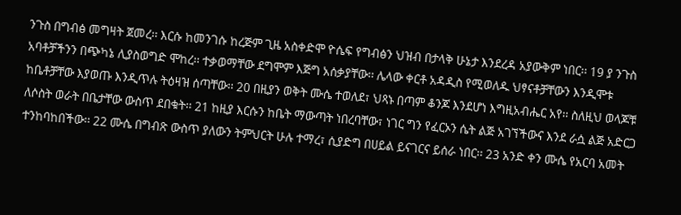ንጉስ በግብፅ መግዛት ጀመረ፡፡ እርሱ ከመንገሱ ከረጅም ጊዜ አስቀድሞ ዮሴፍ የግብፅን ህዝብ በታላቅ ሁኔታ እንደረዳ አያውቅም ነበር፡፡ 19 ያ ንጉስ አባቶቻችንን በጭካኔ ሊያስወግድ ሞከረ፡፡ ተቃወማቸው ደግሞም እጅግ አሰቃያቸው፡፡ ሌላው ቀርቶ አዳዲስ የሚወለዱ ህፃናቶቻቸውን እንዲሞቱ ከቤቶቻቸው እያወጡ እንዲጥሉ ትዕዛዝ ሰጣቸው፡፡ 20 በዚያን ወቅት ሙሴ ተወለደ፣ ህጻኑ በጣም ቆንጆ እንደሆነ እግዚአብሔር አየ፡፡ ስለዚህ ወላጆቹ ለሶስት ወራት በቤታቸው ውስጥ ደበቁት፡፡ 21 ከዚያ እርሱን ከቤት ማውጣት ነበረባቸው፣ ነገር ግን የፈርኦን ሴት ልጅ አገኘችውና እንደ ራሷ ልጅ አድርጋ ተንከባከበችው፡፡ 22 ሙሴ በግብጽ ውስጥ ያለውን ትምህርት ሁሉ ተማረ፣ ሲያድግ በሀይል ይናገርና ይሰራ ነበር፡፡ 23 አንድ ቀን ሙሴ የአርባ አመት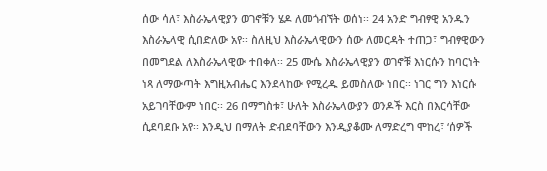ሰው ሳለ፣ እስራኤላዊያን ወገኖቹን ሄዶ ለመጎብኘት ወሰነ፡፡ 24 አንድ ግብፃዊ አንዱን እስራኤላዊ ሲበድለው አየ፡፡ ስለዚህ እስራኤላዊውን ሰው ለመርዳት ተጠጋ፣ ግብፃዊውን በመግደል ለእስራኤላዊው ተበቀለ፡፡ 25 ሙሴ እስራኤላዊያን ወገኖቹ እነርሱን ከባርነት ነጻ ለማውጣት እግዚአብሔር እንደላከው የሚረዱ ይመስለው ነበር፡፡ ነገር ግን እነርሱ አይገባቸውም ነበር፡፡ 26 በማግስቱ፣ ሁለት እስራኤላውያን ወንዶች እርስ በእርሳቸው ሲደባደቡ አየ፡፡ እንዲህ በማለት ድብደባቸውን እንዲያቆሙ ለማድረግ ሞከረ፣ ‘ሰዎች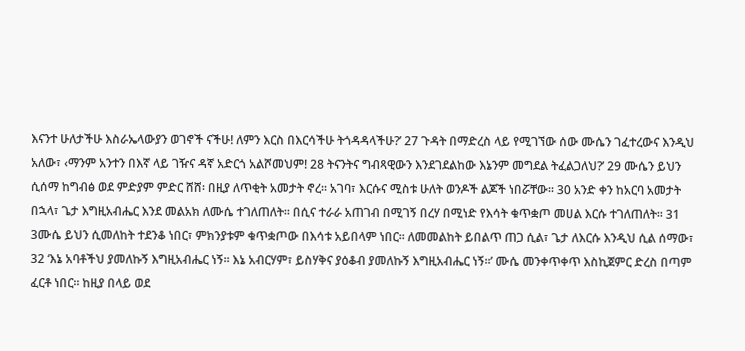እናንተ ሁለታችሁ እስራኤላውያን ወገኖች ናችሁ! ለምን እርስ በእርሳችሁ ትጎዳዳላችሁ?’ 27 ጉዳት በማድረስ ላይ የሚገኘው ሰው ሙሴን ገፈተረውና እንዲህ አለው፣ ‹ማንም አንተን በእኛ ላይ ገዥና ዳኛ አድርጎ አልሾመህም! 28 ትናንትና ግብጻዊውን እንደገደልከው እኔንም መግደል ትፈልጋለህ?’ 29 ሙሴን ይህን ሲሰማ ከግብፅ ወደ ምድያም ምድር ሸሸ፡ በዚያ ለጥቂት አመታት ኖረ፡፡ አገባ፣ እርሱና ሚስቱ ሁለት ወንዶች ልጆች ነበሯቸው፡፡ 30 አንድ ቀን ከአርባ አመታት በኋላ፣ ጌታ እግዚአብሔር እንደ መልአክ ለሙሴ ተገለጠለት፡፡ በሲና ተራራ አጠገብ በሚገኝ በረሃ በሚነድ የእሳት ቁጥቋጦ መሀል እርሱ ተገለጠለት፡፡ 31 3ሙሴ ይህን ሲመለከት ተደንቆ ነበር፣ ምክንያቱም ቁጥቋጦው በእሳቱ አይበላም ነበር፡፡ ለመመልከት ይበልጥ ጠጋ ሲል፣ ጌታ ለእርሱ እንዲህ ሲል ሰማው፣ 32 ‘እኔ አባቶችህ ያመለኩኝ እግዚአብሔር ነኝ፡፡ እኔ አብርሃም፣ ይስሃቅና ያዕቆብ ያመለኩኝ እግዚአብሔር ነኝ፡፡’ ሙሴ መንቀጥቀጥ እስኪጀምር ድረስ በጣም ፈርቶ ነበር፡፡ ከዚያ በላይ ወደ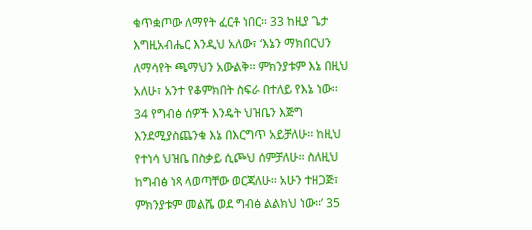ቁጥቋጦው ለማየት ፈርቶ ነበር፡፡ 33 ከዚያ ጌታ እግዚአብሔር እንዲህ አለው፣ ‘እኔን ማክበርህን ለማሳየት ጫማህን አውልቅ፡፡ ምክንያቱም እኔ በዚህ አለሁ፣ አንተ የቆምክበት ስፍራ በተለይ የእኔ ነው፡፡ 34 የግብፅ ሰዎች እንዴት ህዝቤን እጅግ እንደሚያስጨንቁ እኔ በእርግጥ አይቻለሁ፡፡ ከዚህ የተነሳ ህዝቤ በስቃይ ሲጮህ ሰምቻለሁ፡፡ ስለዚህ ከግብፅ ነጻ ላወጣቸው ወርጃለሁ፡፡ አሁን ተዘጋጅ፣ ምክንያቱም መልሼ ወደ ግብፅ ልልክህ ነው፡፡’ 35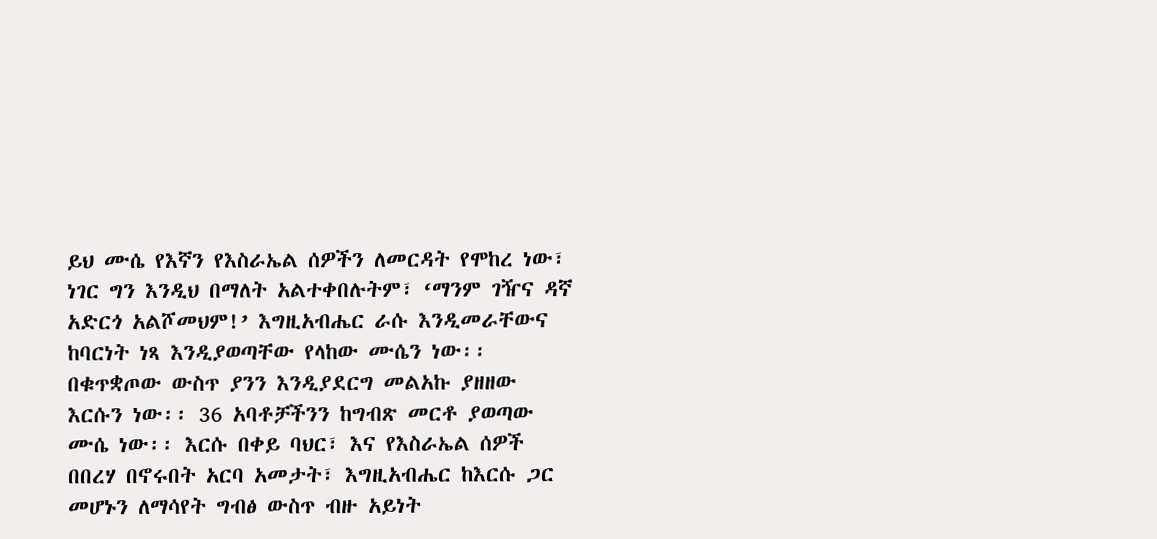ይህ ሙሴ የእኛን የእስራኤል ሰዎችን ለመርዳት የሞከረ ነው፣ ነገር ግን እንዲህ በማለት አልተቀበሉትም፣ ‘ማንም ገዥና ዳኛ አድርጎ አልሾመህም!’ እግዚአብሔር ራሱ እንዲመራቸውና ከባርነት ነጻ እንዲያወጣቸው የላከው ሙሴን ነው፡፡ በቁጥቋጦው ውስጥ ያንን እንዲያደርግ መልአኩ ያዘዘው እርሱን ነው፡፡ 36 አባቶቻችንን ከግብጽ መርቶ ያወጣው ሙሴ ነው፡፡ እርሱ በቀይ ባህር፣ እና የእስራኤል ሰዎች በበረሃ በኖሩበት አርባ አመታት፣ እግዚአብሔር ከእርሱ ጋር መሆኑን ለማሳየት ግብፅ ውስጥ ብዙ አይነት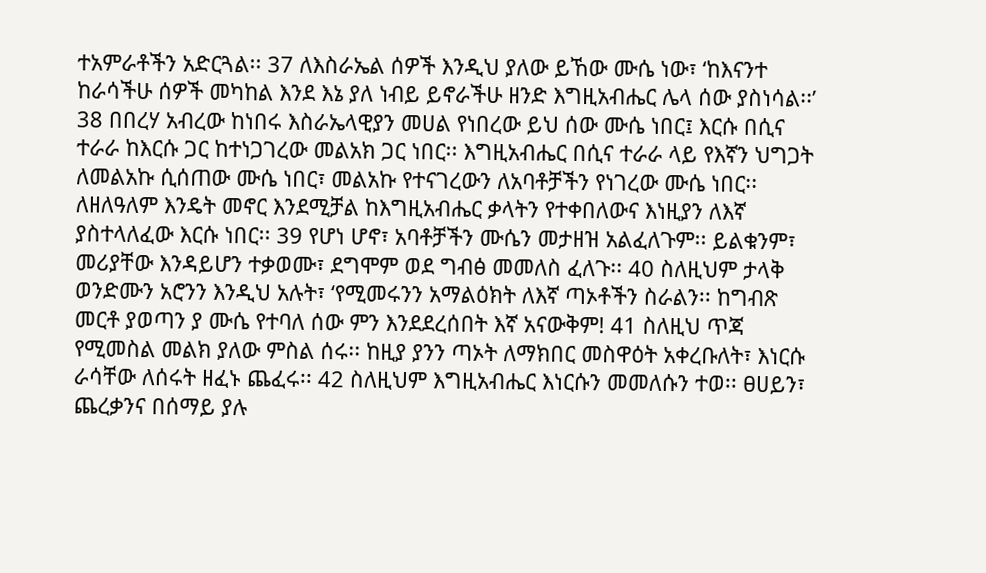ተአምራቶችን አድርጓል፡፡ 37 ለእስራኤል ሰዎች እንዲህ ያለው ይኸው ሙሴ ነው፣ ‘ከእናንተ ከራሳችሁ ሰዎች መካከል እንደ እኔ ያለ ነብይ ይኖራችሁ ዘንድ እግዚአብሔር ሌላ ሰው ያስነሳል፡፡’ 38 በበረሃ አብረው ከነበሩ እስራኤላዊያን መሀል የነበረው ይህ ሰው ሙሴ ነበር፤ እርሱ በሲና ተራራ ከእርሱ ጋር ከተነጋገረው መልአክ ጋር ነበር፡፡ እግዚአብሔር በሲና ተራራ ላይ የእኛን ህግጋት ለመልአኩ ሲሰጠው ሙሴ ነበር፣ መልአኩ የተናገረውን ለአባቶቻችን የነገረው ሙሴ ነበር፡፡ ለዘለዓለም እንዴት መኖር እንደሚቻል ከእግዚአብሔር ቃላትን የተቀበለውና እነዚያን ለእኛ ያስተላለፈው እርሱ ነበር፡፡ 39 የሆነ ሆኖ፣ አባቶቻችን ሙሴን መታዘዝ አልፈለጉም፡፡ ይልቁንም፣ መሪያቸው እንዳይሆን ተቃወሙ፣ ደግሞም ወደ ግብፅ መመለስ ፈለጉ፡፡ 40 ስለዚህም ታላቅ ወንድሙን አሮንን እንዲህ አሉት፣ ‘የሚመሩንን አማልዕክት ለእኛ ጣኦቶችን ስራልን፡፡ ከግብጽ መርቶ ያወጣን ያ ሙሴ የተባለ ሰው ምን እንደደረሰበት እኛ አናውቅም! 41 ስለዚህ ጥጃ የሚመስል መልክ ያለው ምስል ሰሩ፡፡ ከዚያ ያንን ጣኦት ለማክበር መስዋዕት አቀረቡለት፣ እነርሱ ራሳቸው ለሰሩት ዘፈኑ ጨፈሩ፡፡ 42 ስለዚህም እግዚአብሔር እነርሱን መመለሱን ተወ፡፡ ፀሀይን፣ ጨረቃንና በሰማይ ያሉ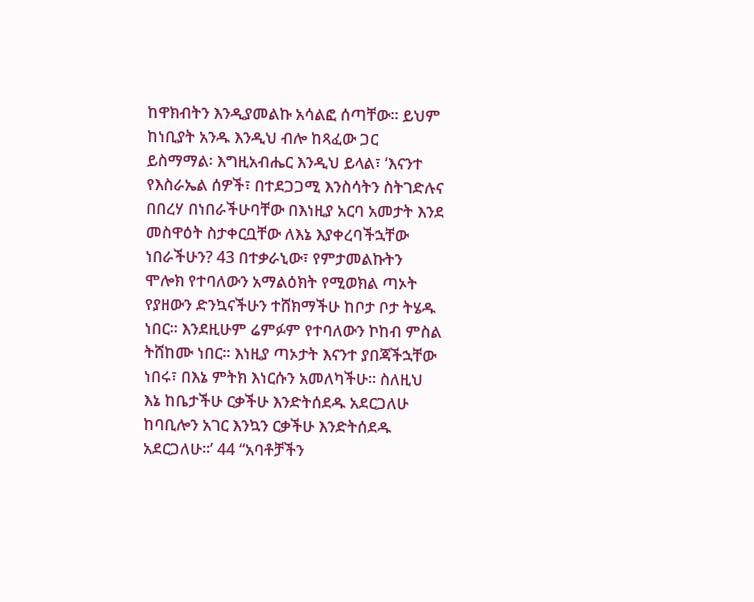ከዋክብትን እንዲያመልኩ አሳልፎ ሰጣቸው፡፡ ይህም ከነቢያት አንዱ እንዲህ ብሎ ከጻፈው ጋር ይስማማል፡ እግዚአብሔር እንዲህ ይላል፣ ‘እናንተ የእስራኤል ሰዎች፣ በተደጋጋሚ እንስሳትን ስትገድሉና በበረሃ በነበራችሁባቸው በእነዚያ አርባ አመታት እንደ መስዋዕት ስታቀርቧቸው ለእኔ እያቀረባችኋቸው ነበራችሁን? 43 በተቃራኒው፣ የምታመልኩትን ሞሎክ የተባለውን አማልዕክት የሚወክል ጣኦት የያዘውን ድንኳናችሁን ተሸክማችሁ ከቦታ ቦታ ትሄዱ ነበር፡፡ እንደዚሁም ሬምፉም የተባለውን ኮከብ ምስል ትሸከሙ ነበር፡፡ እነዚያ ጣኦታት እናንተ ያበጃችኋቸው ነበሩ፣ በእኔ ምትክ እነርሱን አመለካችሁ፡፡ ስለዚህ እኔ ከቤታችሁ ርቃችሁ እንድትሰደዱ አደርጋለሁ ከባቢሎን አገር እንኳን ርቃችሁ እንድትሰደዱ አደርጋለሁ፡፡’ 44 “አባቶቻችን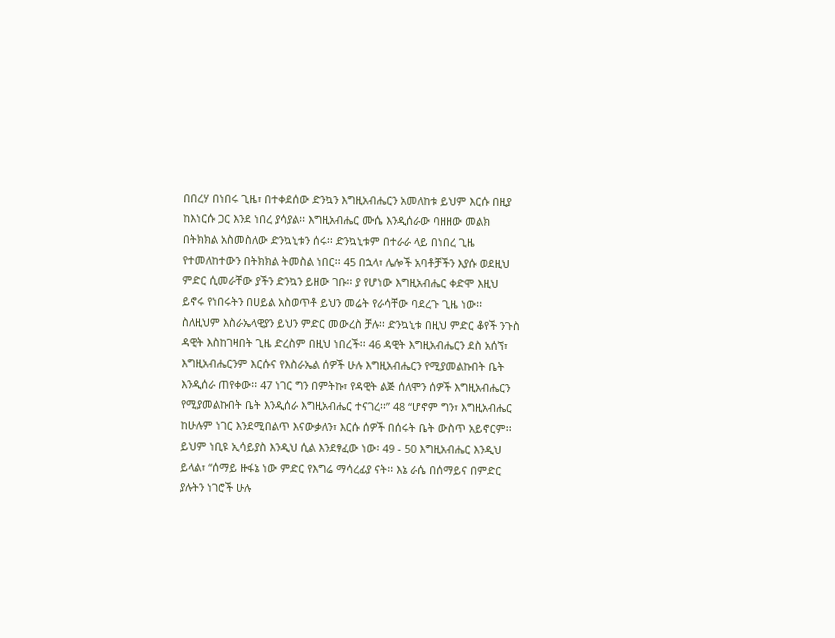በበረሃ በነበሩ ጊዜ፣ በተቀደሰው ድንኳን እግዚአብሔርን አመለከቱ ይህም እርሱ በዚያ ከእነርሱ ጋር እንደ ነበረ ያሳያል፡፡ እግዚአብሔር ሙሴ እንዲሰራው ባዘዘው መልክ በትክክል አስመስለው ድንኳኒቱን ሰሩ፡፡ ድንኳኒቱም በተራራ ላይ በነበረ ጊዜ የተመለከተውን በትክክል ትመስል ነበር፡፡ 45 በኋላ፣ ሌሎች አባቶቻችን እያሱ ወደዚህ ምድር ሲመራቸው ያችን ድንኳን ይዘው ገቡ፡፡ ያ የሆነው እግዚአብሔር ቀድሞ እዚህ ይኖሩ የነበሩትን በሀይል አስወጥቶ ይህን መሬት የራሳቸው ባደረጉ ጊዜ ነው፡፡ ስለዚህም እስራኤላዊያን ይህን ምድር መውረስ ቻሉ፡፡ ድንኳኒቱ በዚህ ምድር ቆየች ንጉስ ዳዊት እስከገዛበት ጊዜ ድረስም በዚህ ነበረች፡፡ 46 ዳዊት እግዚአብሔርን ደስ አሰኘ፣ እግዚአብሔርንም እርሱና የእስራኤል ሰዎች ሁሉ እግዚአብሔርን የሚያመልኩበት ቤት እንዲሰራ ጠየቀው፡፡ 47 ነገር ግን በምትኩ፣ የዳዊት ልጅ ሰለሞን ሰዎች እግዚአብሔርን የሚያመልኩበት ቤት እንዲሰራ እግዚአብሔር ተናገረ፡፡” 48 “ሆኖም ግን፣ እግዚአብሔር ከሁሉም ነገር እንደሚበልጥ እናውቃለን፣ እርሱ ሰዎች በሰሩት ቤት ውስጥ አይኖርም፡፡ ይህም ነቢዩ ኢሳይያስ እንዲህ ሲል እንደፃፈው ነው፡ 49 - 50 እግዚአብሔር እንዲህ ይላል፣ “ሰማይ ዙፋኔ ነው ምድር የእግሬ ማሳረፊያ ናት፡፡ እኔ ራሴ በሰማይና በምድር ያሉትን ነገሮች ሁሉ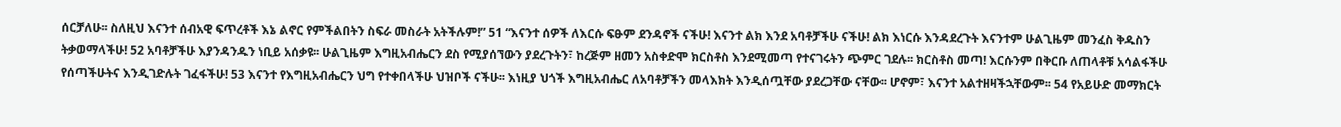ሰርቻለሁ፡፡ ስለዚህ እናንተ ሰብአዊ ፍጥረቶች እኔ ልኖር የምችልበትን ስፍራ መስራት አትችሉም!” 51 “እናንተ ሰዎች ለእርሱ ፍፁም ደንዳኖች ናችሁ! እናንተ ልክ እንደ አባቶቻችሁ ናችሁ! ልክ እነርሱ እንዳደረጉት እናንተም ሁልጊዜም መንፈስ ቅዱስን ትቃወማላችሁ! 52 አባቶቻችሁ እያንዳንዱን ነቢይ አሰቃዩ፡፡ ሁልጊዜም እግዚአብሔርን ደስ የሚያሰኘውን ያደረጉትን፣ ከረጅም ዘመን አስቀድሞ ክርስቶስ እንደሚመጣ የተናገሩትን ጭምር ገደሉ፡፡ ክርስቶስ መጣ! እርሱንም በቅርቡ ለጠላቶቹ አሳልፋችሁ የሰጣችሁትና እንዲገድሉት ገፈፋችሁ! 53 እናንተ የእግዚአብሔርን ህግ የተቀበላችሁ ህዝቦች ናችሁ፡፡ እነዚያ ህጎች እግዚአብሔር ለአባቶቻችን መላእክት እንዲሰጧቸው ያደረጋቸው ናቸው፡፡ ሆኖም፣ እናንተ አልተዘዛችኋቸውም፡፡ 54 የአይሁድ መማክርት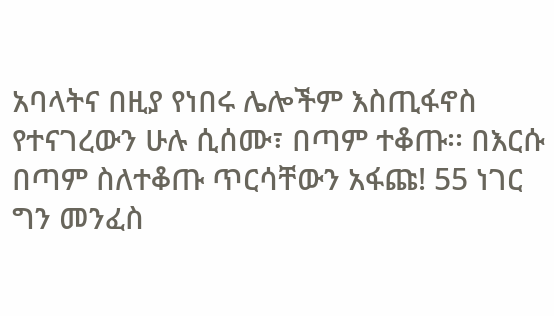አባላትና በዚያ የነበሩ ሌሎችም እስጢፋኖስ የተናገረውን ሁሉ ሲሰሙ፣ በጣም ተቆጡ፡፡ በእርሱ በጣም ስለተቆጡ ጥርሳቸውን አፋጩ! 55 ነገር ግን መንፈስ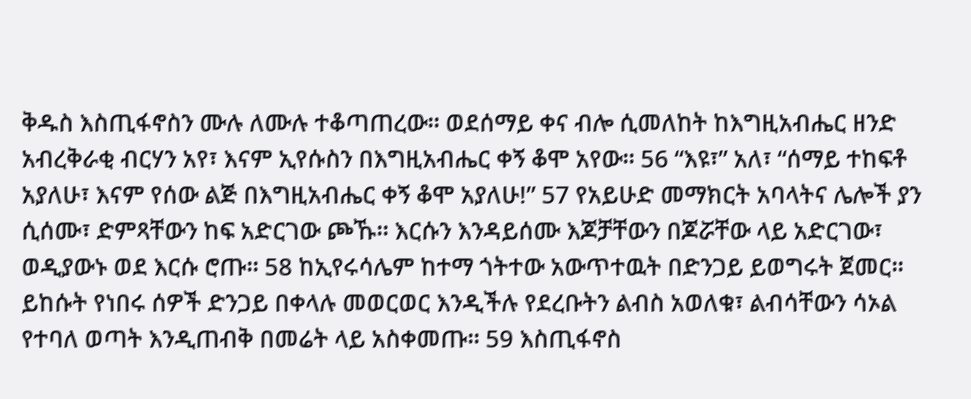ቅዱስ እስጢፋኖስን ሙሉ ለሙሉ ተቆጣጠረው፡፡ ወደሰማይ ቀና ብሎ ሲመለከት ከእግዚአብሔር ዘንድ አብረቅራቂ ብርሃን አየ፣ እናም ኢየሱስን በእግዚአብሔር ቀኝ ቆሞ አየው፡፡ 56 “እዩ፣” አለ፣ “ሰማይ ተከፍቶ አያለሁ፣ እናም የሰው ልጅ በእግዚአብሔር ቀኝ ቆሞ አያለሁ!” 57 የአይሁድ መማክርት አባላትና ሌሎች ያን ሲሰሙ፣ ድምጻቸውን ከፍ አድርገው ጮኹ፡፡ እርሱን እንዳይሰሙ እጆቻቸውን በጆሯቸው ላይ አድርገው፣ ወዲያውኑ ወደ እርሱ ሮጡ፡፡ 58 ከኢየሩሳሌም ከተማ ጎትተው አውጥተዉት በድንጋይ ይወግሩት ጀመር፡፡ ይከሱት የነበሩ ሰዎች ድንጋይ በቀላሉ መወርወር እንዲችሉ የደረቡትን ልብስ አወለቁ፣ ልብሳቸውን ሳኦል የተባለ ወጣት እንዲጠብቅ በመሬት ላይ አስቀመጡ፡፡ 59 እስጢፋኖስ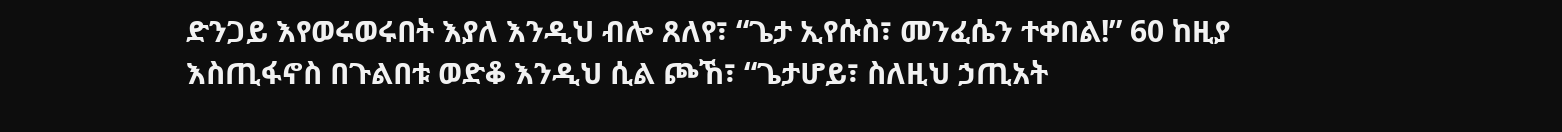ድንጋይ እየወሩወሩበት እያለ እንዲህ ብሎ ጸለየ፣ “ጌታ ኢየሱስ፣ መንፈሴን ተቀበል!” 60 ከዚያ እስጢፋኖስ በጉልበቱ ወድቆ እንዲህ ሲል ጮኸ፣ “ጌታሆይ፣ ስለዚህ ኃጢአት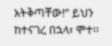አትቅጣቸው!” ይህን ከተናገረ በኋላ፣ ሞተ፡፡